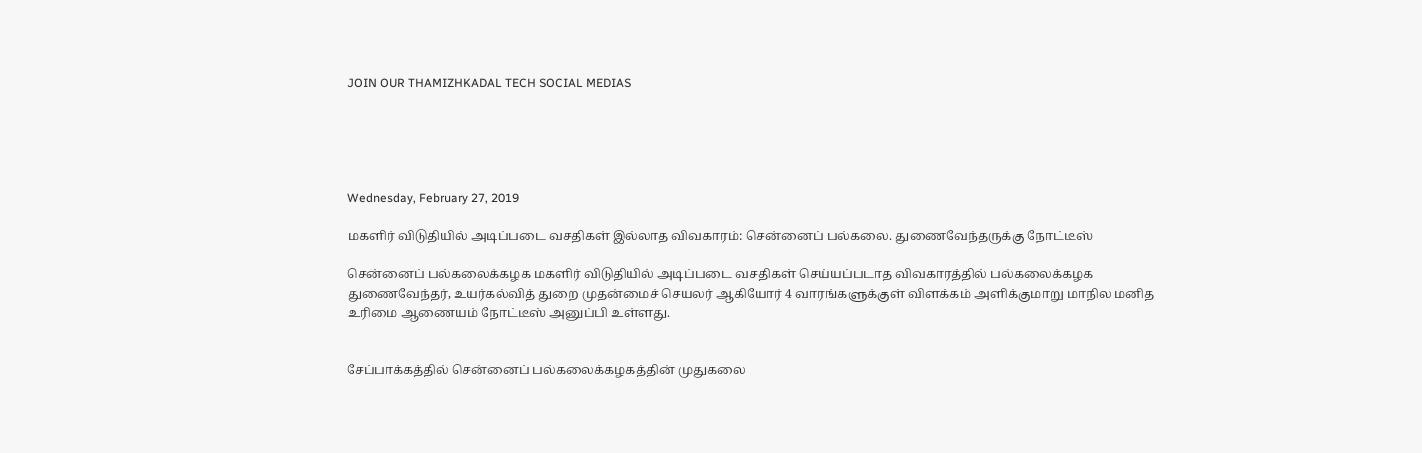JOIN OUR THAMIZHKADAL TECH SOCIAL MEDIAS





Wednesday, February 27, 2019

மகளிர் விடுதியில் அடிப்படை வசதிகள் இல்லாத விவகாரம்: சென்னைப் பல்கலை. துணைவேந்தருக்கு நோட்டீஸ்

சென்னைப் பல்கலைக்கழக மகளிர் விடுதியில் அடிப்படை வசதிகள் செய்யப்படாத விவகாரத்தில் பல்கலைக்கழக துணைவேந்தர், உயர்கல்வித் துறை முதன்மைச் செயலர் ஆகியோர் 4 வாரங்களுக்குள் விளக்கம் அளிக்குமாறு மாநில மனித உரிமை ஆணையம் நோட்டீஸ் அனுப்பி உள்ளது.


சேப்பாக்கத்தில் சென்னைப் பல்கலைக்கழகத்தின் முதுகலை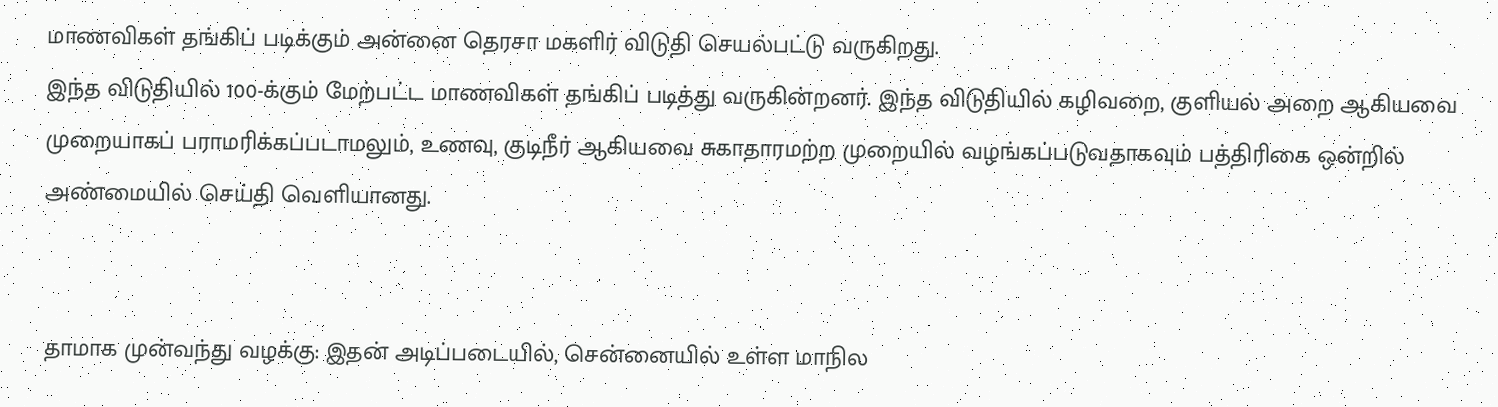மாணவிகள் தங்கிப் படிக்கும் அன்னை தெரசா மகளிர் விடுதி செயல்பட்டு வருகிறது.
இந்த விடுதியில் 100-க்கும் மேற்பட்ட மாணவிகள் தங்கிப் படித்து வருகின்றனர். இந்த விடுதியில் கழிவறை, குளியல் அறை ஆகியவை முறையாகப் பராமரிக்கப்படாமலும், உணவு, குடிநீர் ஆகியவை சுகாதாரமற்ற முறையில் வழங்கப்படுவதாகவும் பத்திரிகை ஒன்றில் அண்மையில் செய்தி வெளியானது.


தாமாக முன்வந்து வழக்கு: இதன் அடிப்படையில், சென்னையில் உள்ள மாநில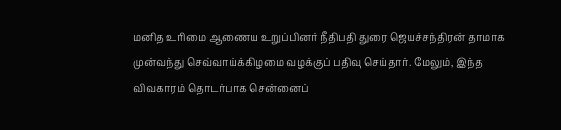மனித உரிமை ஆணைய உறுப்பினர் நீதிபதி துரை ஜெயச்சந்திரன் தாமாக முன்வந்து செவ்வாய்க்கிழமை வழக்குப் பதிவு செய்தார். மேலும், இந்த விவகாரம் தொடர்பாக சென்னைப்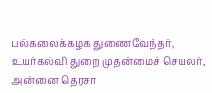பல்கலைக்கழக துணைவேந்தர், உயர்கல்வி துறை முதன்மைச் செயலர், அன்னை தெரசா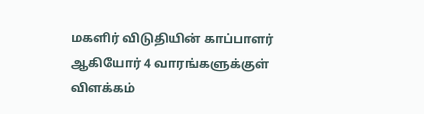மகளிர் விடுதியின் காப்பாளர் ஆகியோர் 4 வாரங்களுக்குள் விளக்கம்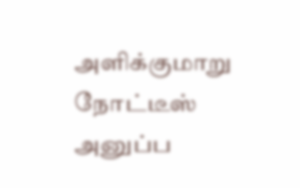அளிக்குமாறு நோட்டீஸ் அனுப்ப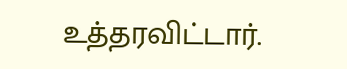உத்தரவிட்டார்.